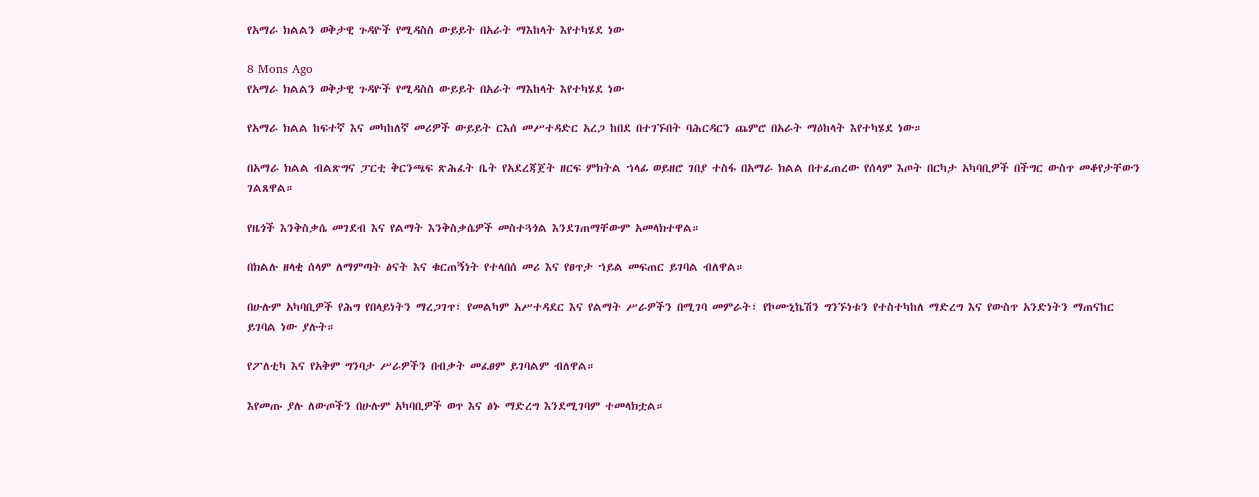የአማራ ክልልን ወቅታዊ ጉዳዮች የሚዳስስ ውይይት በአራት ማእከላት እየተካሄደ ነው

8 Mons Ago
የአማራ ክልልን ወቅታዊ ጉዳዮች የሚዳስስ ውይይት በአራት ማእከላት እየተካሄደ ነው

የአማራ ክልል ከፍተኛ እና መካከለኛ መሪዎች ውይይት ርእሰ መሥተዳድር አረጋ ከበደ በተገኙበት ባሕርዳርን ጨምሮ በአራት ማዕከላት እየተካሄደ ነው።

በአማራ ክልል ብልጽግና ፓርቲ ቅርንጫፍ ጽሕፈት ቤት የአደረጃጀት ዘርፍ ምክትል ኀላፊ ወይዘሮ ገበያ ተስፋ በአማራ ክልል በተፈጠረው የሰላም እጦት በርካታ አካባቢዎች በችግር ውስጥ መቆየታቸውን ገልጸዋል።

የዜጎች እንቅስቃሴ መገደብ እና የልማት እንቅስቃሴዎች መስተጓጎል እንደገጠማቸውም አመላክተዋል።

በክልሉ ዘላቂ ሰላም ለማምጣት ፅናት እና ቁርጠኝነት የተላበሰ መሪ እና የፀጥታ ኀይል መፍጠር ይገባል ብለዋል።

በሁሉም አካባቢዎች የሕግ የበላይነትን ማረጋገጥ፣ የመልካም አሥተዳደር እና የልማት ሥራዎችን በሚገባ መምራት፣ የኮሙኒኬሽን ግንኙነቱን የተስተካከለ ማድረግ እና የውስጥ አንድነትን ማጠናከር ይገባል ነው ያሉት።

የፖለቲካ እና የአቅም ግንባታ ሥራዎችን በብቃት መፈፀም ይገባልም ብለዋል።

እየመጡ ያሉ ለውጦችን በሁሉም አካባቢዎች ወጥ እና ፅኑ ማድረግ እንደሚገባም ተመላክቷል።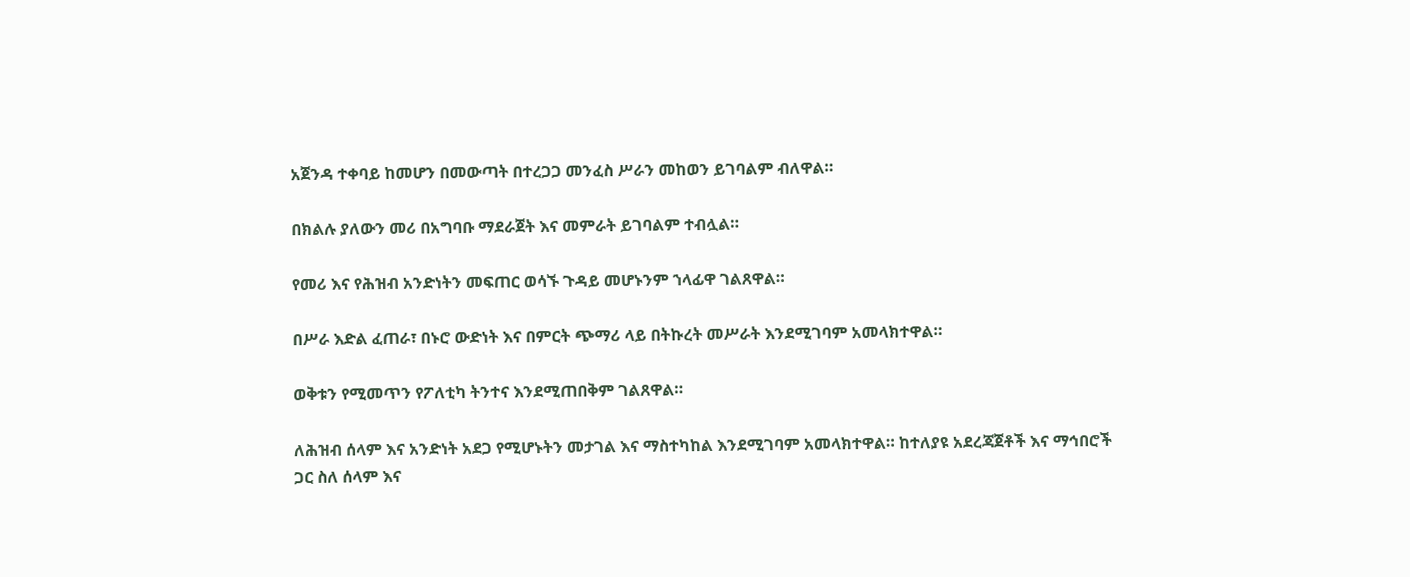አጀንዳ ተቀባይ ከመሆን በመውጣት በተረጋጋ መንፈስ ሥራን መከወን ይገባልም ብለዋል።

በክልሉ ያለውን መሪ በአግባቡ ማደራጀት እና መምራት ይገባልም ተብሏል።

የመሪ እና የሕዝብ አንድነትን መፍጠር ወሳኙ ጉዳይ መሆኑንም ኀላፊዋ ገልጸዋል።

በሥራ እድል ፈጠራ፣ በኑሮ ውድነት እና በምርት ጭማሪ ላይ በትኩረት መሥራት እንደሚገባም አመላክተዋል።

ወቅቱን የሚመጥን የፖለቲካ ትንተና እንደሚጠበቅም ገልጸዋል።

ለሕዝብ ሰላም እና አንድነት አደጋ የሚሆኑትን መታገል እና ማስተካከል እንደሚገባም አመላክተዋል። ከተለያዩ አደረጃጀቶች እና ማኅበሮች ጋር ስለ ሰላም እና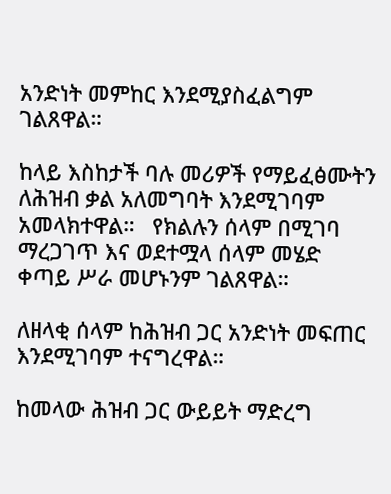አንድነት መምከር እንደሚያስፈልግም ገልጸዋል።

ከላይ እስከታች ባሉ መሪዎች የማይፈፅሙትን ለሕዝብ ቃል አለመግባት እንደሚገባም አመላክተዋል።   የክልሉን ሰላም በሚገባ ማረጋገጥ እና ወደተሟላ ሰላም መሄድ ቀጣይ ሥራ መሆኑንም ገልጸዋል።

ለዘላቂ ሰላም ከሕዝብ ጋር አንድነት መፍጠር እንደሚገባም ተናግረዋል።

ከመላው ሕዝብ ጋር ውይይት ማድረግ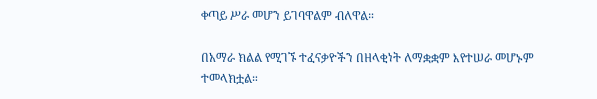ቀጣይ ሥራ መሆን ይገባዋልም ብለዋል።

በአማራ ክልል የሚገኙ ተፈናቃዮችን በዘላቂነት ለማቋቋም እየተሠራ መሆኑም ተመላክቷል።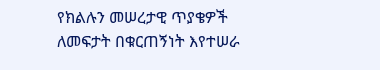የክልሉን መሠረታዊ ጥያቄዎች ለመፍታት በቁርጠኝነት እየተሠራ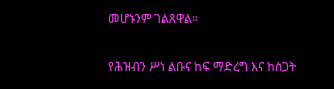መሆኑንም ገልጸዋል።

የሕዝብን ሥነ ልቡና ከፍ ማድረግ እና ከስጋት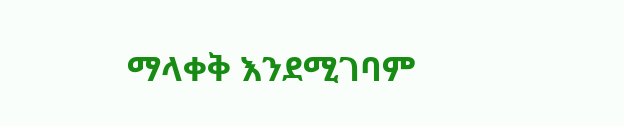ማላቀቅ እንደሚገባም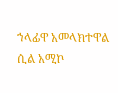ኀላፊዋ አመላክተዋል ሲል አሚኮ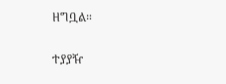ዘግቧል።


ተያያዥ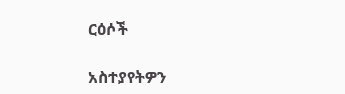ርዕሶች

አስተያየትዎን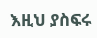እዚህ ያስፍሩ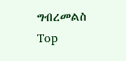ግብረመልስ
Top